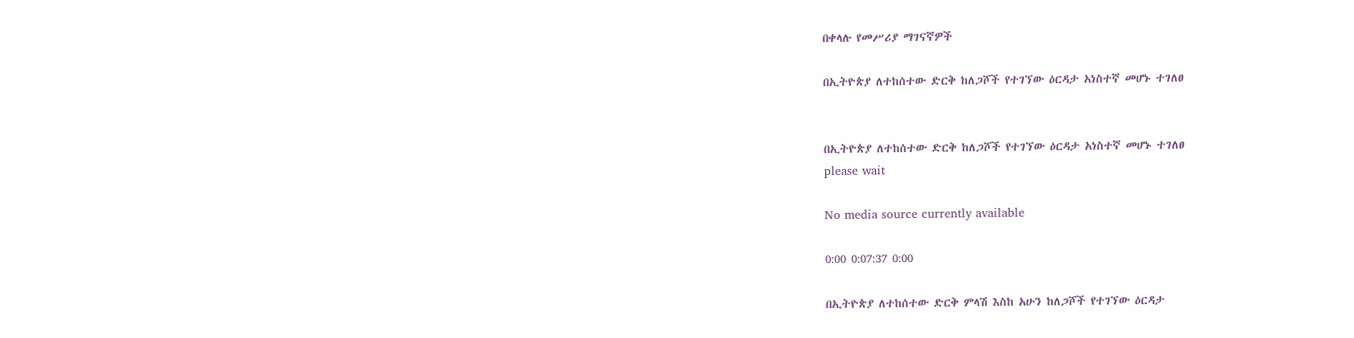በቀላሉ የመሥሪያ ማገናኛዎች

በኢትዮጵያ ለተከሰተው ድርቅ ከለጋሾች የተገኘው ዕርዳታ አነስተኛ መሆኑ ተገለፀ


በኢትዮጵያ ለተከሰተው ድርቅ ከለጋሾች የተገኘው ዕርዳታ አነስተኛ መሆኑ ተገለፀ
please wait

No media source currently available

0:00 0:07:37 0:00

በኢትዮጵያ ለተከሰተው ድርቅ ምላሽ እስከ አሁን ከለጋሾች የተገኘው ዕርዳታ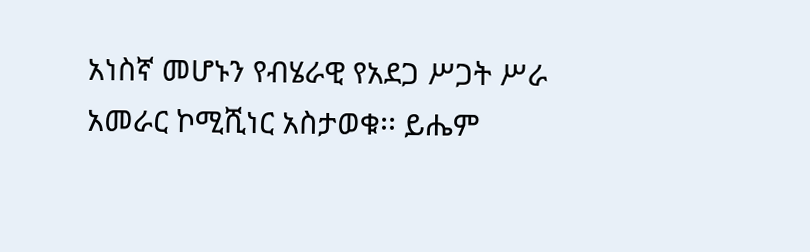አነስኛ መሆኑን የብሄራዊ የአደጋ ሥጋት ሥራ አመራር ኮሚሺነር አስታወቁ፡፡ ይሔም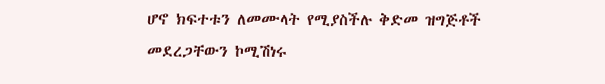ሆኖ ክፍተቱን ለመሙላት የሚያስችሉ ቅድመ ዝግጅቶች መደረጋቸውን ኮሚሽነሩ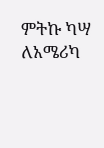ምትኩ ካሣ ለአሜሪካ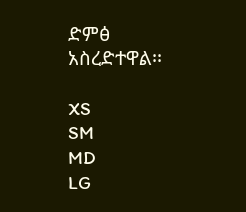ድምፅ አስረድተዋል፡፡

XS
SM
MD
LG